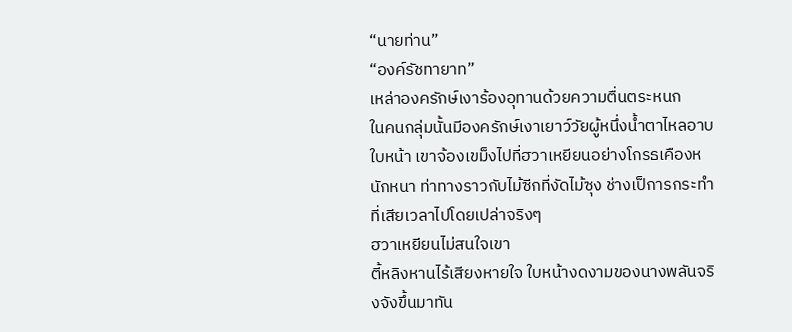“นายท่าน”
“องค์รัชทายาท”
เหล่าองครักษ์เงาร้องอุทานด้วยความตื่นตระหนก
ในคนกลุ่มนั้นมีองครักษ์เงาเยาว์วัยผู้หนึ่งน้ำตาไหลอาบใบหน้า เขาจ้องเขม็งไปที่ฮวาเหยียนอย่างโกรธเคืองหนักหนา ท่าทางราวกับไม้ซีกที่งัดไม้ซุง ช่างเป็การกระทำที่เสียเวลาไปโดยเปล่าจริงๆ
ฮวาเหยียนไม่สนใจเขา
ตี้หลิงหานไร้เสียงหายใจ ใบหน้างดงามของนางพลันจริงจังขึ้นมาทัน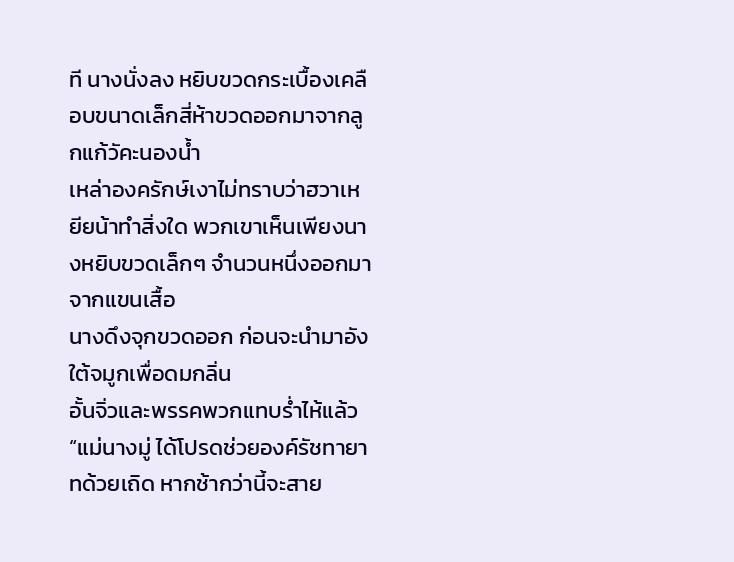ที นางนั่งลง หยิบขวดกระเบื้องเคลือบขนาดเล็กสี่ห้าขวดออกมาจากลูกแก้วัคะนองน้ำ
เหล่าองครักษ์เงาไม่ทราบว่าฮวาเหยียน้าทำสิ่งใด พวกเขาเห็นเพียงนางหยิบขวดเล็กๆ จำนวนหนึ่งออกมาจากแขนเสื้อ
นางดึงจุกขวดออก ก่อนจะนำมาอังใต้จมูกเพื่อดมกลิ่น
อั้นจิ่วและพรรคพวกแทบร่ำไห้แล้ว
“แม่นางมู่ ได้โปรดช่วยองค์รัชทายาทด้วยเถิด หากช้ากว่านี้จะสาย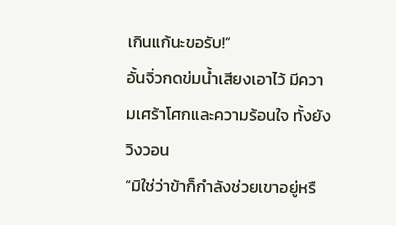เกินแก้นะขอรับ!”
อั้นจิ่วกดข่มน้ำเสียงเอาไว้ มีความเศร้าโศกและความร้อนใจ ทั้งยังวิงวอน
“มิใช่ว่าข้าก็กำลังช่วยเขาอยู่หรื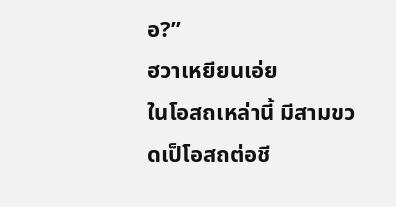อ?”
ฮวาเหยียนเอ่ย
ในโอสถเหล่านี้ มีสามขวดเป็โอสถต่อชี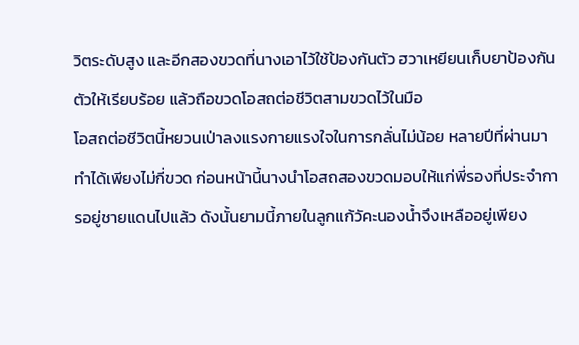วิตระดับสูง และอีกสองขวดที่นางเอาไว้ใช้ป้องกันตัว ฮวาเหยียนเก็บยาป้องกันตัวให้เรียบร้อย แล้วถือขวดโอสถต่อชีวิตสามขวดไว้ในมือ
โอสถต่อชีวิตนี้หยวนเป่าลงแรงกายแรงใจในการกลั่นไม่น้อย หลายปีที่ผ่านมาทำได้เพียงไม่กี่ขวด ก่อนหน้านี้นางนำโอสถสองขวดมอบให้แก่พี่รองที่ประจำการอยู่ชายแดนไปแล้ว ดังนั้นยามนี้ภายในลูกแก้วัคะนองน้ำจึงเหลืออยู่เพียง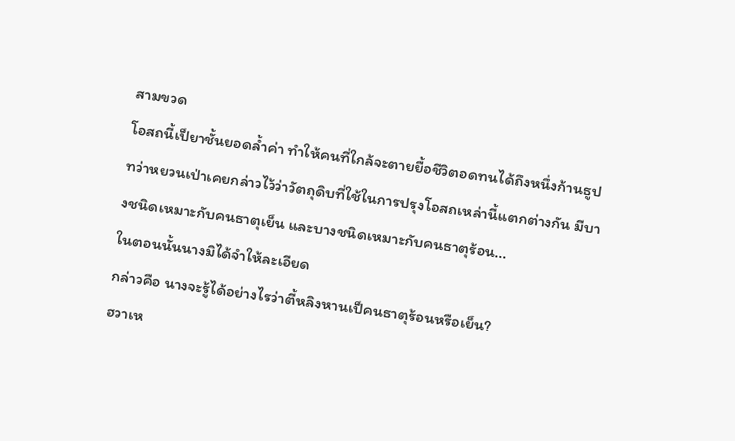สามขวด
โอสถนี้เป็ยาชั้นยอดล้ำค่า ทำให้คนที่ใกล้จะตายยื้อชีวิตอดทนได้ถึงหนึ่งก้านธูป ทว่าหยวนเป่าเคยกล่าวไว้ว่าวัตถุดิบที่ใช้ในการปรุงโอสถเหล่านี้แตกต่างกัน มีบางชนิดเหมาะกับคนธาตุเย็น และบางชนิดเหมาะกับคนธาตุร้อน...
ในตอนนั้นนางมิได้จำให้ละเอียด
กล่าวคือ นางจะรู้ได้อย่างไรว่าตี้หลิงหานเป็คนธาตุร้อนหรือเย็น?
ฮวาเห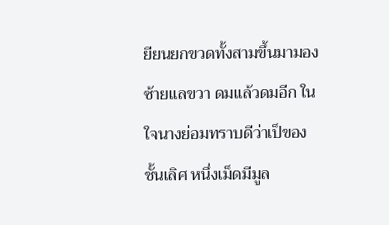ยียนยกขวดทั้งสามขึ้นมามองซ้ายแลขวา ดมแล้วดมอีก ในใจนางย่อมทราบดีว่าเป็ของชั้นเลิศ หนึ่งเม็ดมีมูล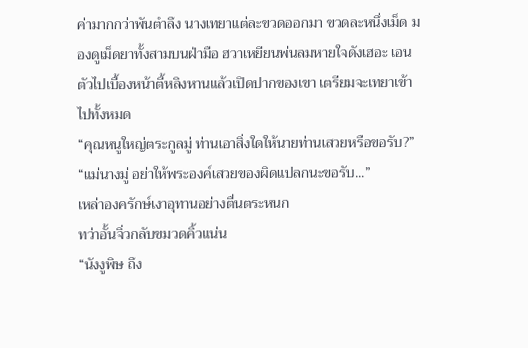ค่ามากกว่าพันตำลึง นางเทยาแต่ละขวดออกมา ขวดละหนึ่งเม็ด มองดูเม็ดยาทั้งสามบนฝ่ามือ ฮวาเหยียนพ่นลมหายใจดังเฮอะ เอนตัวไปเบื้องหน้าตี้หลิงหานแล้วเปิดปากของเขา เตรียมจะเทยาเข้าไปทั้งหมด
“คุณหนูใหญ่ตระกูลมู่ ท่านเอาสิ่งใดให้นายท่านเสวยหรือขอรับ?”
“แม่นางมู่ อย่าให้พระองค์เสวยของผิดแปลกนะขอรับ...”
เหล่าองครักษ์เงาอุทานอย่างตื่นตระหนก
ทว่าอั้นจิ่วกลับขมวดคิ้วแน่น
“นังงูพิษ ถึง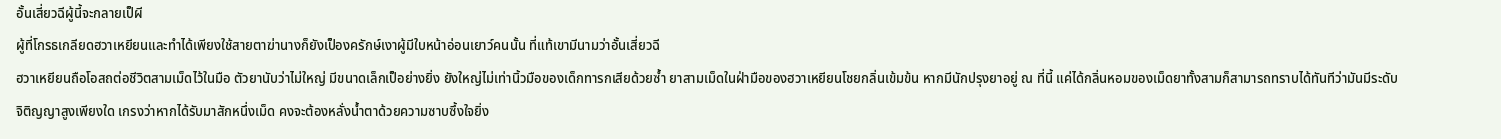อั้นเสี่ยวฉีผู้นี้จะกลายเป็ผี
ผู้ที่โกรธเกลียดฮวาเหยียนและทำได้เพียงใช้สายตาฆ่านางก็ยังเป็องครักษ์เงาผู้มีใบหน้าอ่อนเยาว์คนนั้น ที่แท้เขามีนามว่าอั้นเสี่ยวฉี
ฮวาเหยียนถือโอสถต่อชีวิตสามเม็ดไว้ในมือ ตัวยานับว่าไม่ใหญ่ มีขนาดเล็กเป็อย่างยิ่ง ยังใหญ่ไม่เท่านิ้วมือของเด็กทารกเสียด้วยซ้ำ ยาสามเม็ดในฝ่ามือของฮวาเหยียนโชยกลิ่นเข้มข้น หากมีนักปรุงยาอยู่ ณ ที่นี้ แค่ได้กลิ่นหอมของเม็ดยาทั้งสามก็สามารถทราบได้ทันทีว่ามันมีระดับจิติญญาสูงเพียงใด เกรงว่าหากได้รับมาสักหนึ่งเม็ด คงจะต้องหลั่งน้ำตาด้วยความซาบซึ้งใจยิ่ง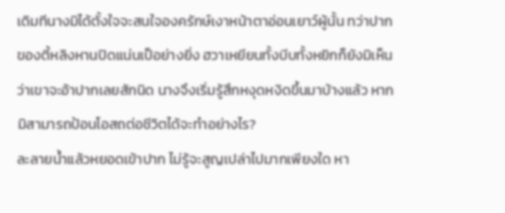เดิมทีนางมิได้ตั้งใจจะสนใจองครักษ์เงาหน้าตาอ่อนเยาว์ผู้นั้น ทว่าปากของตี้หลิงหานปิดแน่นเป็อย่างยิ่ง ฮวาเหยียนทั้งบีบทั้งหยิกก็ยังมิเห็นว่าเขาจะอ้าปากเลยสักนิด นางจึงเริ่มรู้สึกหงุดหงิดขึ้นมาบ้างแล้ว หากมิสามารถป้อนโอสถต่อชีวิตได้จะทำอย่างไร?
ละลายน้ำแล้วหยอดเข้าปาก ไม่รู้จะสูญเปล่าไปมากเพียงใด หา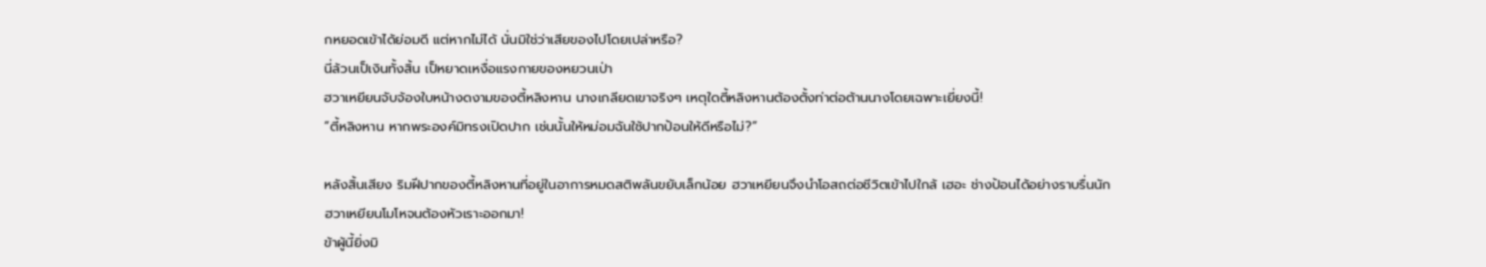กหยอดเข้าได้ย่อมดี แต่หากไม่ได้ นั่นมิใช่ว่าเสียของไปโดยเปล่าหรือ?
นี่ล้วนเป็เงินทั้งสิ้น เป็หยาดเหงื่อแรงกายของหยวนเป่า
ฮวาเหยียนจับจ้องใบหน้างดงามของตี้หลิงหาน นางเกลียดเขาจริงๆ เหตุใดตี้หลิงหานต้องตั้งท่าต่อต้านนางโดยเฉพาะเยี่ยงนี้!
“ตี้หลิงหาน หากพระองค์มิทรงเปิดปาก เช่นนั้นให้หม่อมฉันใช้ปากป้อนให้ดีหรือไม่?”

หลังสิ้นเสียง ริมฝีปากของตี้หลิงหานที่อยู่ในอาการหมดสติพลันขยับเล็กน้อย ฮวาเหยียนจึงนำโอสถต่อชีวิตเข้าไปใกล้ เฮอะ ช่างป้อนได้อย่างราบรื่นนัก
ฮวาเหยียนโมโหจนต้องหัวเราะออกมา!
ข้าผู้นี้ยิ่งมิ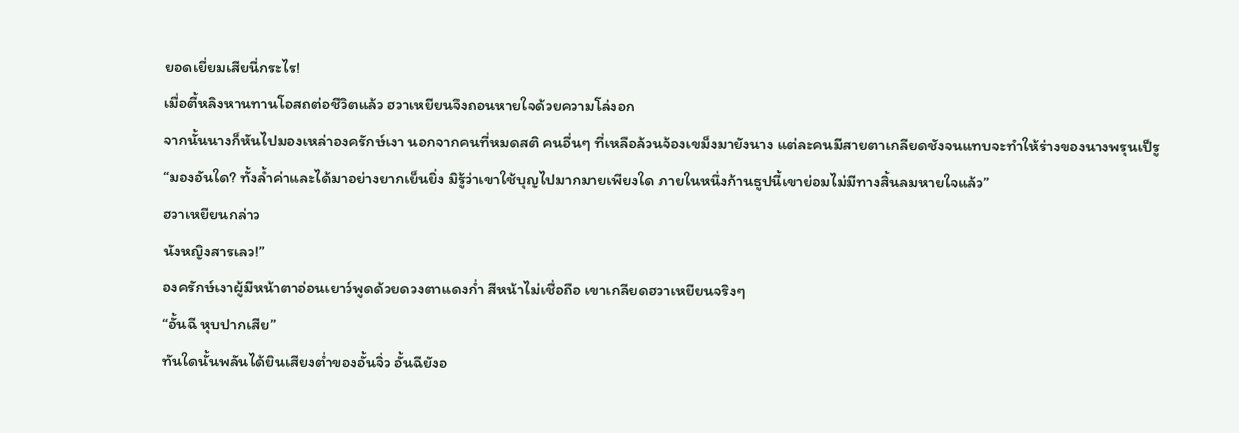ยอดเยี่ยมเสียนี่กระไร!
เมื่อตี้หลิงหานทานโอสถต่อชีวิตแล้ว ฮวาเหยียนจึงถอนหายใจด้วยความโล่งอก
จากนั้นนางก็หันไปมองเหล่าองครักษ์เงา นอกจากคนที่หมดสติ คนอื่นๆ ที่เหลือล้วนจ้องเขม็งมายังนาง แต่ละคนมีสายตาเกลียดชังจนแทบจะทำให้ร่างของนางพรุนเป็รู
“มองอันใด? ทั้งล้ำค่าและได้มาอย่างยากเย็นยิ่ง มิรู้ว่าเขาใช้บุญไปมากมายเพียงใด ภายในหนึ่งก้านธูปนี้เขาย่อมไม่มีทางสิ้นลมหายใจแล้ว”
ฮวาเหยียนกล่าว
นังหญิงสารเลว!”
องครักษ์เงาผู้มีหน้าตาอ่อนเยาว์พูดด้วยดวงตาแดงก่ำ สีหน้าไม่เชื่อถือ เขาเกลียดฮวาเหยียนจริงๆ
“อั้นฉี หุบปากเสีย”
ทันใดนั้นพลันได้ยินเสียงต่ำของอั้นจิ่ว อั้นฉียังอ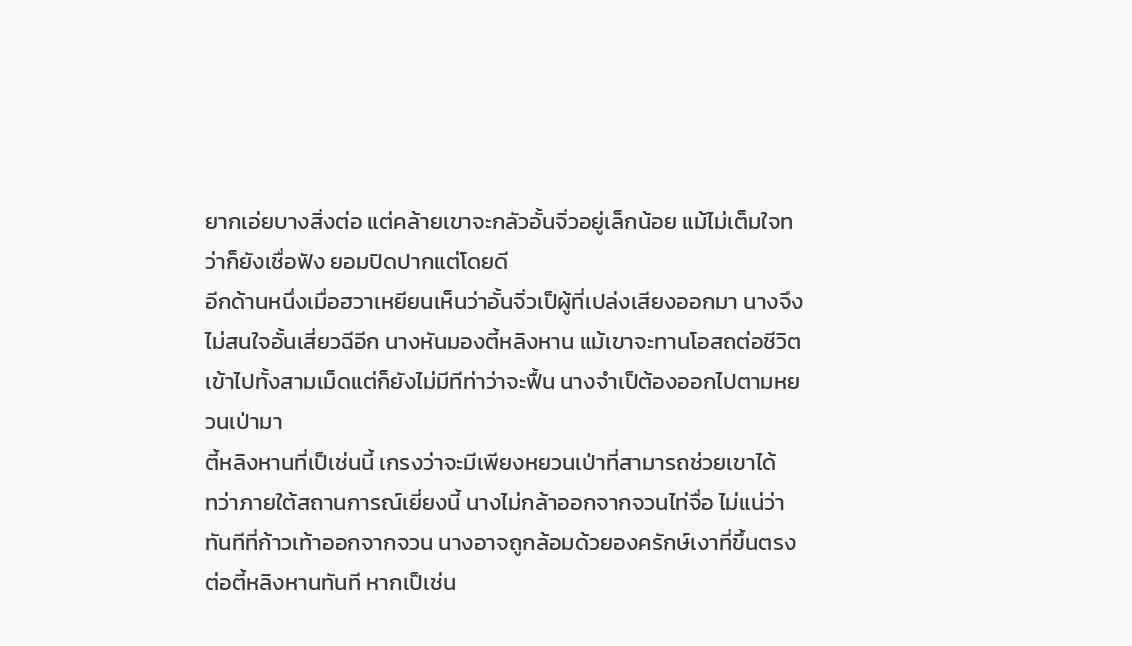ยากเอ่ยบางสิ่งต่อ แต่คล้ายเขาจะกลัวอั้นจิ่วอยู่เล็กน้อย แม้ไม่เต็มใจทว่าก็ยังเชื่อฟัง ยอมปิดปากแต่โดยดี
อีกด้านหนึ่งเมื่อฮวาเหยียนเห็นว่าอั้นจิ่วเป็ผู้ที่เปล่งเสียงออกมา นางจึงไม่สนใจอั้นเสี่ยวฉีอีก นางหันมองตี้หลิงหาน แม้เขาจะทานโอสถต่อชีวิตเข้าไปทั้งสามเม็ดแต่ก็ยังไม่มีทีท่าว่าจะฟื้น นางจำเป็ต้องออกไปตามหยวนเป่ามา
ตี้หลิงหานที่เป็เช่นนี้ เกรงว่าจะมีเพียงหยวนเป่าที่สามารถช่วยเขาได้
ทว่าภายใต้สถานการณ์เยี่ยงนี้ นางไม่กล้าออกจากจวนไท่จื่อ ไม่แน่ว่าทันทีที่ก้าวเท้าออกจากจวน นางอาจถูกล้อมด้วยองครักษ์เงาที่ขึ้นตรงต่อตี้หลิงหานทันที หากเป็เช่น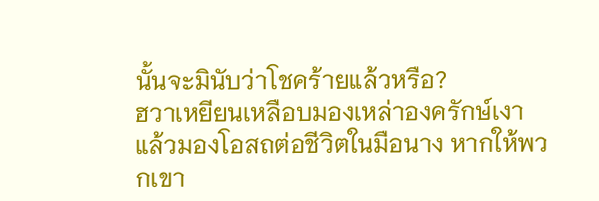นั้นจะมินับว่าโชคร้ายแล้วหรือ?
ฮวาเหยียนเหลือบมองเหล่าองครักษ์เงา แล้วมองโอสถต่อชีวิตในมือนาง หากให้พวกเขา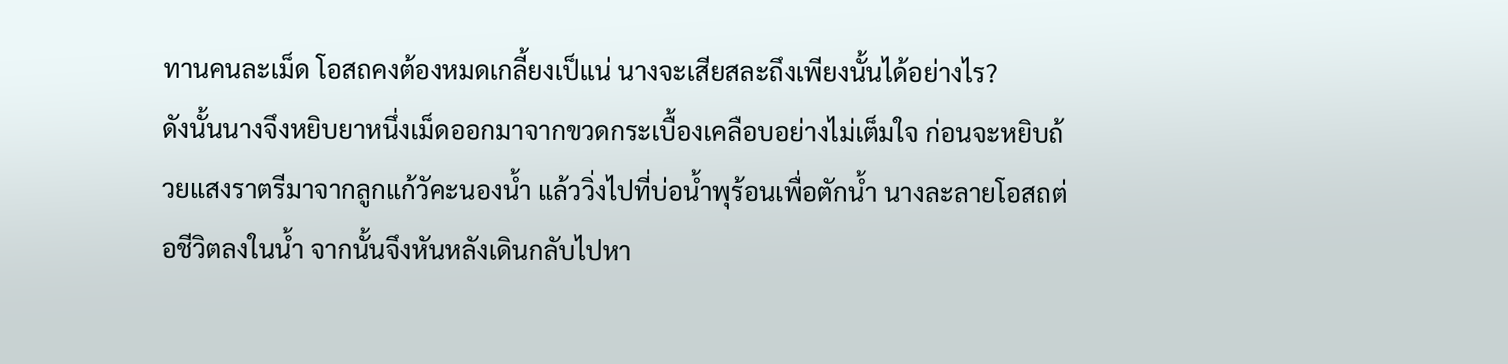ทานคนละเม็ด โอสถคงต้องหมดเกลี้ยงเป็แน่ นางจะเสียสละถึงเพียงนั้นได้อย่างไร?
ดังนั้นนางจึงหยิบยาหนึ่งเม็ดออกมาจากขวดกระเบื้องเคลือบอย่างไม่เต็มใจ ก่อนจะหยิบถ้วยแสงราตรีมาจากลูกแก้วัคะนองน้ำ แล้ววิ่งไปที่บ่อน้ำพุร้อนเพื่อตักน้ำ นางละลายโอสถต่อชีวิตลงในน้ำ จากนั้นจึงหันหลังเดินกลับไปหา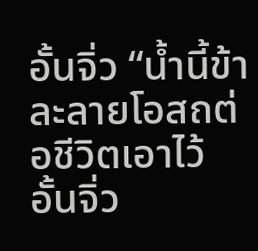อั้นจิ่ว “น้ำนี้ข้าละลายโอสถต่อชีวิตเอาไว้ อั้นจิ่ว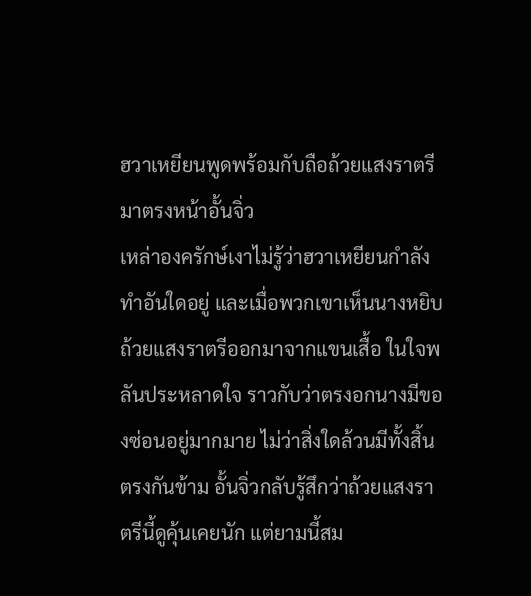ฮวาเหยียนพูดพร้อมกับถือถ้วยแสงราตรีมาตรงหน้าอั้นจิ่ว
เหล่าองครักษ์เงาไม่รู้ว่าฮวาเหยียนกำลังทำอันใดอยู่ และเมื่อพวกเขาเห็นนางหยิบถ้วยแสงราตรีออกมาจากแขนเสื้อ ในใจพลันประหลาดใจ ราวกับว่าตรงอกนางมีของซ่อนอยู่มากมาย ไม่ว่าสิ่งใดล้วนมีทั้งสิ้น
ตรงกันข้าม อั้นจิ่วกลับรู้สึกว่าถ้วยแสงราตรีนี้ดูคุ้นเคยนัก แต่ยามนี้สม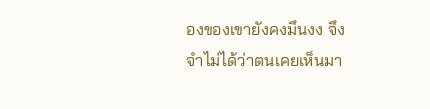องของเขายังคงมึนงง จึงจำไม่ได้ว่าตนเคยเห็นมา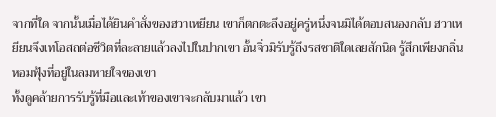จากที่ใด จากนั้นเมื่อได้ยินคำสั่งของฮวาเหยียน เขาก็ตกตะลึงอยู่ครู่หนึ่งจนมิได้ตอบสนองกลับ ฮวาเหยียนจึงเทโอสถต่อชีวิตที่ละลายแล้วลงไปในปากเขา อั้นจิ่วมิรับรู้ถึงรสชาติใดเลยสักนิด รู้สึกเพียงกลิ่นหอมฟุ้งที่อยู่ในลมหายใจของเขา
ทั้งดูคล้ายการรับรู้ที่มือและเท้าของเขาจะกลับมาแล้ว เขา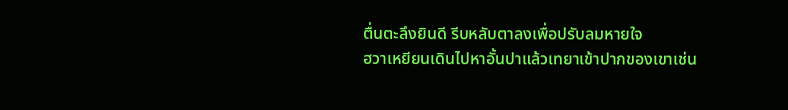ตื่นตะลึงยินดี รีบหลับตาลงเพื่อปรับลมหายใจ
ฮวาเหยียนเดินไปหาอั้นปาแล้วเทยาเข้าปากของเขาเช่น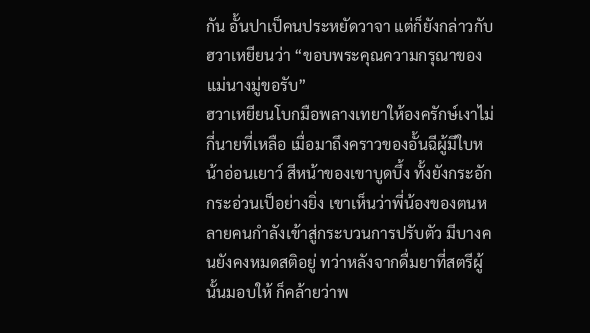กัน อั้นปาเป็คนประหยัดวาจา แต่ก็ยังกล่าวกับฮวาเหยียนว่า “ขอบพระคุณความกรุณาของแม่นางมู่ขอรับ”
ฮวาเหยียนโบกมือพลางเทยาให้องครักษ์เงาไม่กี่นายที่เหลือ เมื่อมาถึงคราวของอั้นฉีผู้มีใบหน้าอ่อนเยาว์ สีหน้าของเขาบูดบึ้ง ทั้งยังกระอักกระอ่วนเป็อย่างยิ่ง เขาเห็นว่าพี่น้องของตนหลายคนกำลังเข้าสู่กระบวนการปรับตัว มีบางคนยังคงหมดสติอยู่ ทว่าหลังจากดื่มยาที่สตรีผู้นั้นมอบให้ ก็คล้ายว่าพ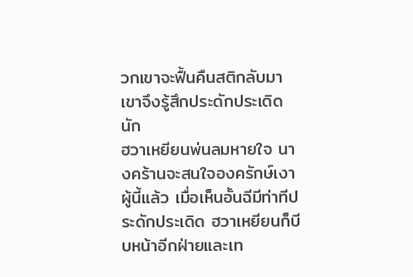วกเขาจะฟื้นคืนสติกลับมา เขาจึงรู้สึกประดักประเดิดนัก
ฮวาเหยียนพ่นลมหายใจ นางคร้านจะสนใจองครักษ์เงาผู้นี้แล้ว เมื่อเห็นอั้นฉีมีท่าทีประดักประเดิด ฮวาเหยียนก็บีบหน้าอีกฝ่ายและเท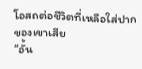โอสถต่อชีวิตที่เหลือใส่ปากของเขาเสีย
“อั้น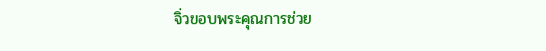จิ่วขอบพระคุณการช่วย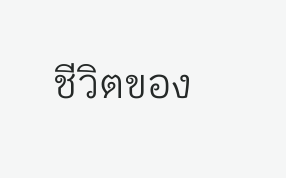ชีวิตของ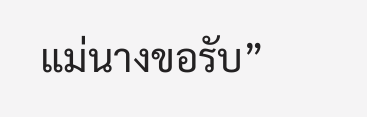แม่นางขอรับ”